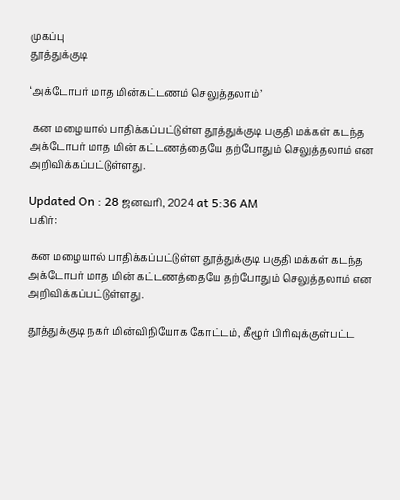முகப்பு
தூத்துக்குடி

‘அக்டோபர் மாத மின்கட்டணம் செலுத்தலாம்’

 கன மழையால் பாதிக்கப்பட்டுள்ள தூத்துக்குடி பகுதி மக்கள் கடந்த அக்டோபர் மாத மின் கட்டணத்தையே தற்போதும் செலுத்தலாம் என அறிவிக்கப்பட்டுள்ளது.

Updated On : 28 ஜனவரி, 2024 at 5:36 AM
பகிர்:

 கன மழையால் பாதிக்கப்பட்டுள்ள தூத்துக்குடி பகுதி மக்கள் கடந்த அக்டோபர் மாத மின் கட்டணத்தையே தற்போதும் செலுத்தலாம் என அறிவிக்கப்பட்டுள்ளது.

தூத்துக்குடி நகர் மின்விநியோக கோட்டம், கீழூர் பிரிவுக்குள்பட்ட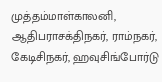முத்தம்மாள்காலனி, ஆதிபராசக்திநகர், ராம்நகர், கேடிசிநகர், ஹவுசிங்போர்டு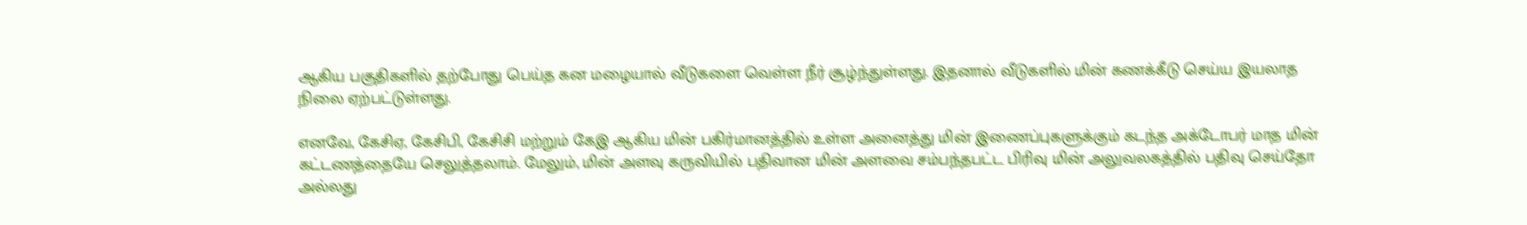ஆகிய பகுதிகளில் தற்போது பெய்த கன மழையால் வீடுகளை வெள்ள நீர் சூழ்ந்துள்ளது. இதனால் வீடுகளில் மின் கணக்கீடு செய்ய இயலாத நிலை ஏற்பட்டுள்ளது.

எனவே, கேசிஏ, கேசிபி, கேசிசி மற்றும் கேஇ ஆகிய மின் பகிர்மானத்தில் உள்ள அனைத்து மின் இணைப்புகளுக்கும் கடந்த அக்டோபர் மாத மின் கட்டணத்தையே செலுத்தலாம். மேலும், மின் அளவு கருவியில் பதிவான மின் அளவை சம்பந்தபட்ட பிரிவு மின் அலுவலகத்தில் பதிவு செய்தோ அல்லது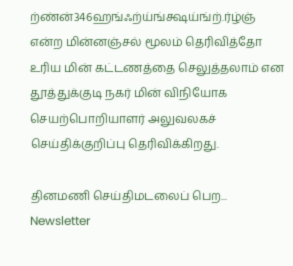ற்ண்ன்346ஹங்ஃற்ய்ங்க்ஷய்ங்ற்.ர்ழ்ஞ் என்ற மின்னஞ்சல் மூலம் தெரிவித்தோ உரிய மின் கட்டணத்தை செலுத்தலாம் என தூத்துக்குடி நகர் மின் விநியோக செயற்பொறியாளர் அலுவலகச் செய்திக்குறிப்பு தெரிவிக்கிறது.

தினமணி செய்திமடலைப் பெற... Newsletter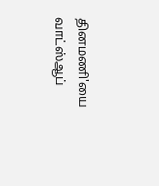தினமணி'யை வாட்ஸ்ஆப்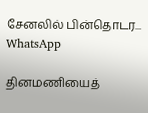சேனலில் பின்தொடர... WhatsApp

தினமணியைத்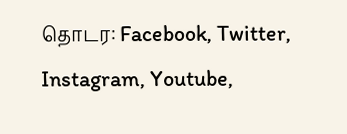தொடர: Facebook, Twitter, Instagram, Youtube,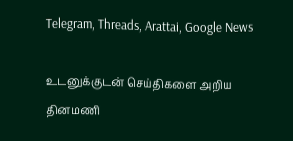Telegram, Threads, Arattai, Google News

உடனுக்குடன் செய்திகளை அறிய தினமணி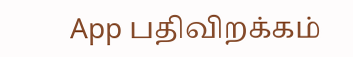App பதிவிறக்கம்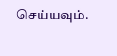செய்யவும்.